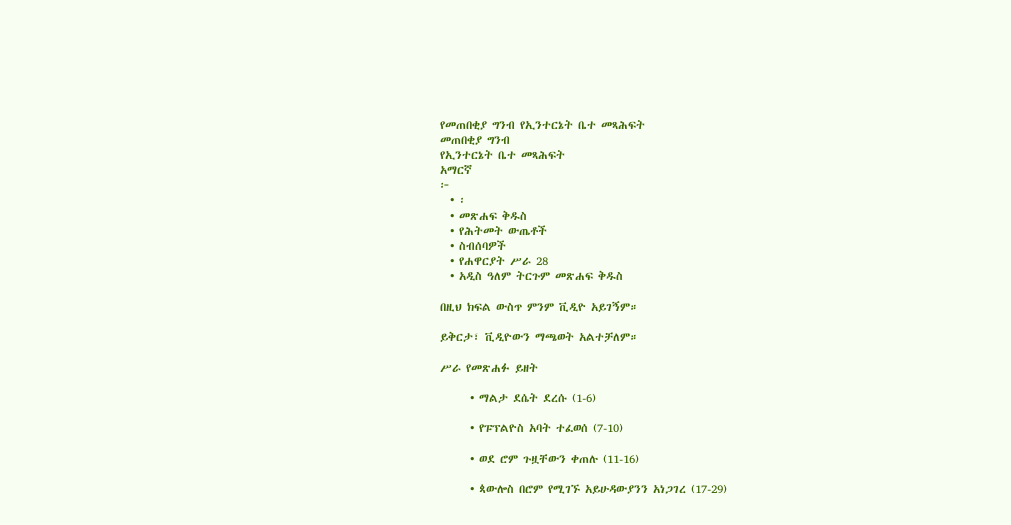የመጠበቂያ ግንብ የኢንተርኔት ቤተ መጻሕፍት
መጠበቂያ ግንብ
የኢንተርኔት ቤተ መጻሕፍት
አማርኛ
፦
  • ፡
  • መጽሐፍ ቅዱስ
  • የሕትመት ውጤቶች
  • ስብሰባዎች
  • የሐዋርያት ሥራ 28
  • አዲስ ዓለም ትርጉም መጽሐፍ ቅዱስ

በዚህ ክፍል ውስጥ ምንም ቪዲዮ አይገኝም።

ይቅርታ፣ ቪዲዮውን ማጫወት አልተቻለም።

ሥራ የመጽሐፉ ይዘት

      • ማልታ ደሴት ደረሱ (1-6)

      • የፑፕልዮስ አባት ተፈወሰ (7-10)

      • ወደ ሮም ጉዟቸውን ቀጠሉ (11-16)

      • ጳውሎስ በሮም የሚገኙ አይሁዳውያንን አነጋገረ (17-29)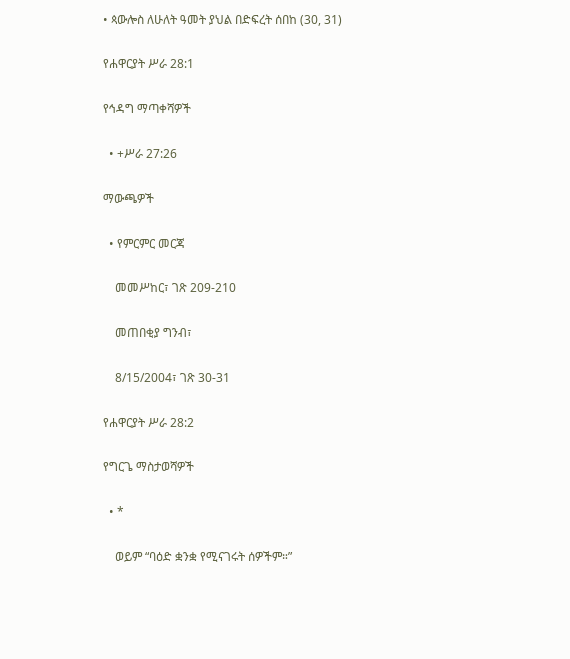• ጳውሎስ ለሁለት ዓመት ያህል በድፍረት ሰበከ (30, 31)

የሐዋርያት ሥራ 28:1

የኅዳግ ማጣቀሻዎች

  • +ሥራ 27:26

ማውጫዎች

  • የምርምር መርጃ

    መመሥከር፣ ገጽ 209-210

    መጠበቂያ ግንብ፣

    8/15/2004፣ ገጽ 30-31

የሐዋርያት ሥራ 28:2

የግርጌ ማስታወሻዎች

  • *

    ወይም “ባዕድ ቋንቋ የሚናገሩት ሰዎችም።”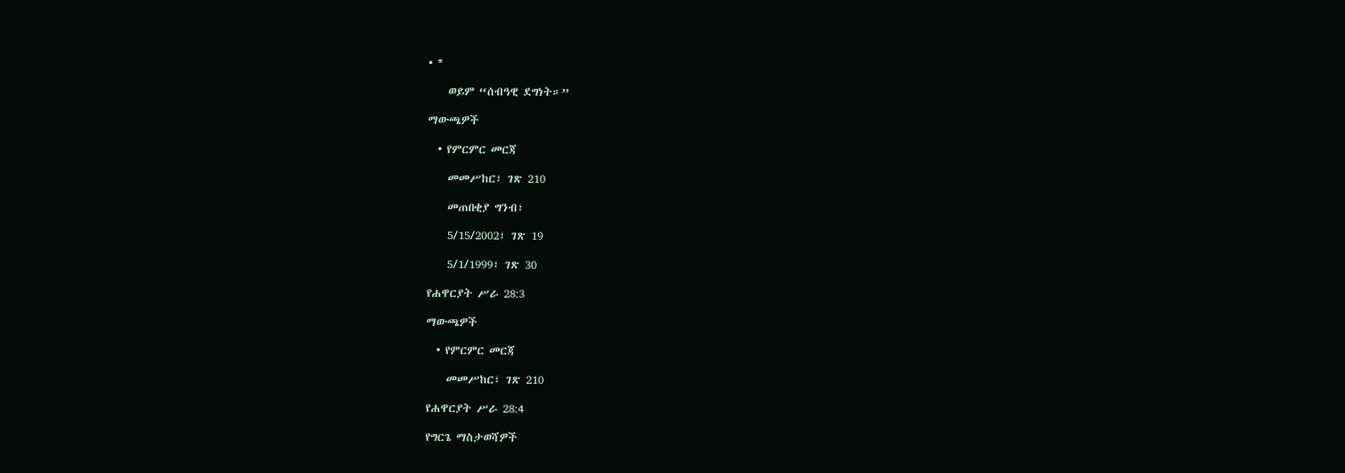• *

    ወይም “ሰብዓዊ ደግነት።”

ማውጫዎች

  • የምርምር መርጃ

    መመሥከር፣ ገጽ 210

    መጠበቂያ ግንብ፣

    5/15/2002፣ ገጽ 19

    5/1/1999፣ ገጽ 30

የሐዋርያት ሥራ 28:3

ማውጫዎች

  • የምርምር መርጃ

    መመሥከር፣ ገጽ 210

የሐዋርያት ሥራ 28:4

የግርጌ ማስታወሻዎች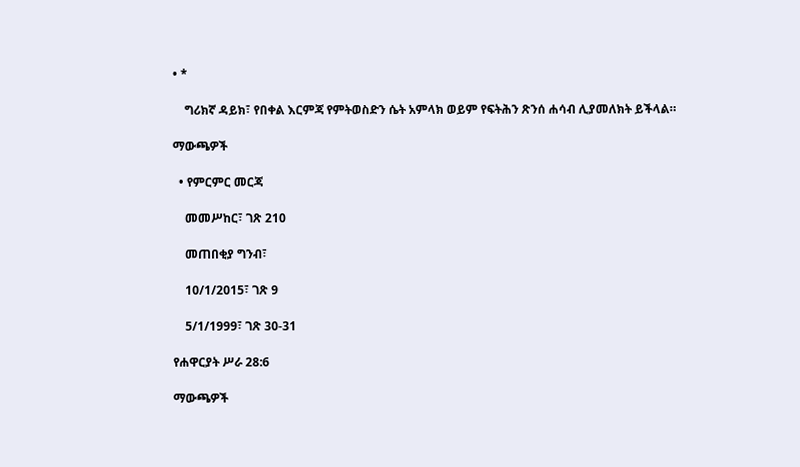• *

    ግሪክኛ ዳይክ፣ የበቀል እርምጃ የምትወስድን ሴት አምላክ ወይም የፍትሕን ጽንሰ ሐሳብ ሊያመለክት ይችላል።

ማውጫዎች

  • የምርምር መርጃ

    መመሥከር፣ ገጽ 210

    መጠበቂያ ግንብ፣

    10/1/2015፣ ገጽ 9

    5/1/1999፣ ገጽ 30-31

የሐዋርያት ሥራ 28:6

ማውጫዎች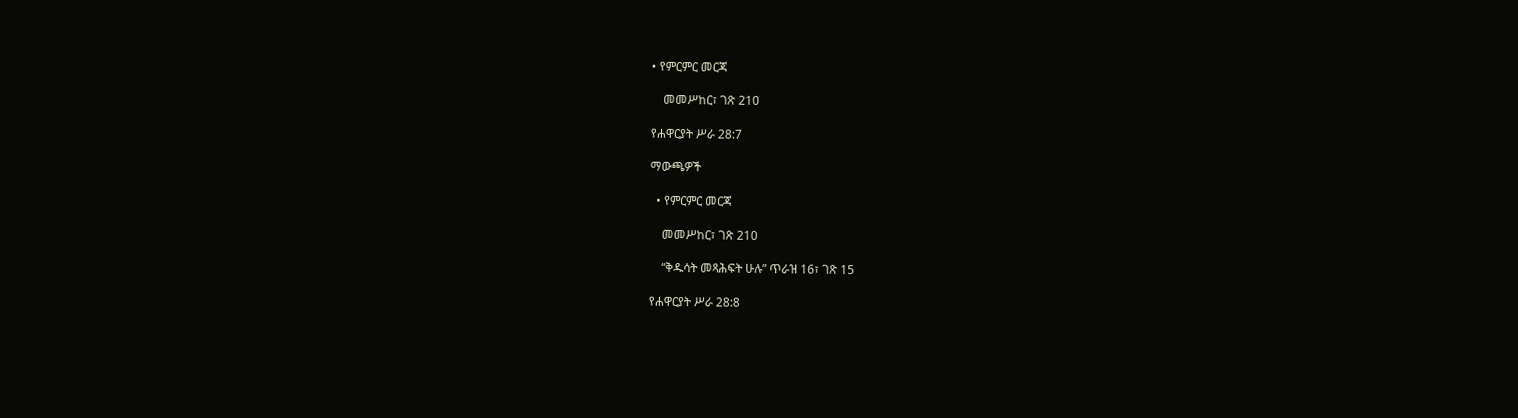• የምርምር መርጃ

    መመሥከር፣ ገጽ 210

የሐዋርያት ሥራ 28:7

ማውጫዎች

  • የምርምር መርጃ

    መመሥከር፣ ገጽ 210

    “ቅዱሳት መጻሕፍት ሁሉ” ጥራዝ 16፣ ገጽ 15

የሐዋርያት ሥራ 28:8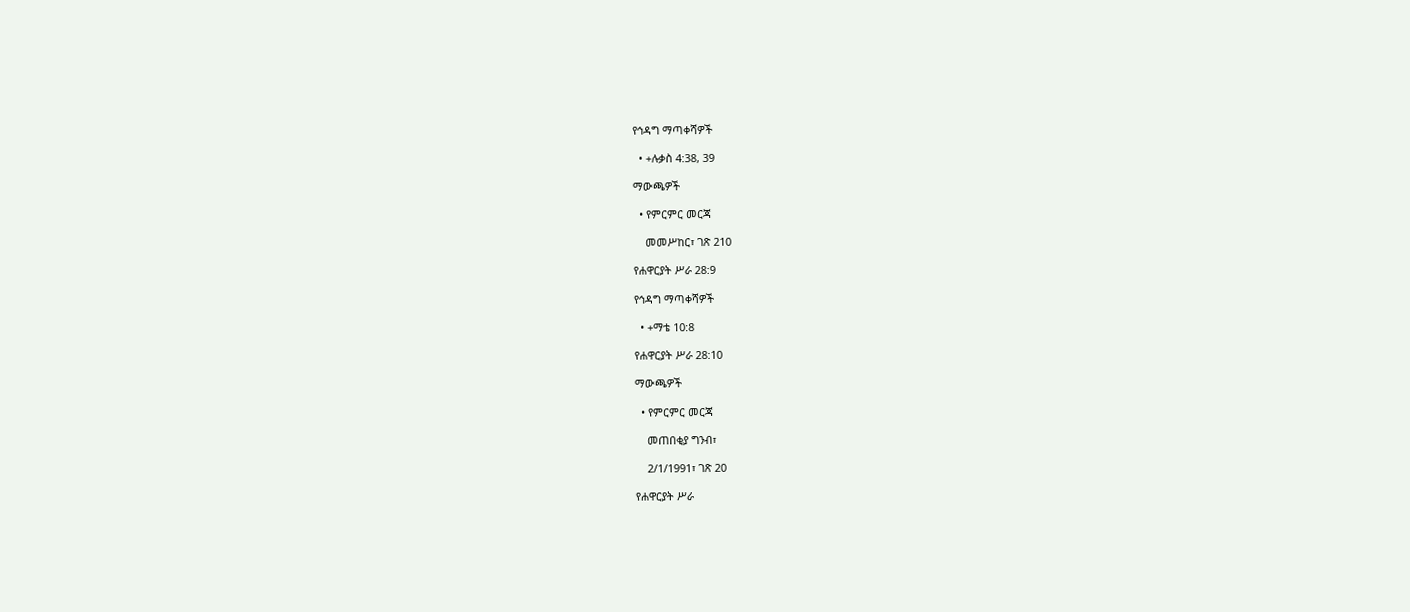የኅዳግ ማጣቀሻዎች

  • +ሉቃስ 4:38, 39

ማውጫዎች

  • የምርምር መርጃ

    መመሥከር፣ ገጽ 210

የሐዋርያት ሥራ 28:9

የኅዳግ ማጣቀሻዎች

  • +ማቴ 10:8

የሐዋርያት ሥራ 28:10

ማውጫዎች

  • የምርምር መርጃ

    መጠበቂያ ግንብ፣

    2/1/1991፣ ገጽ 20

የሐዋርያት ሥራ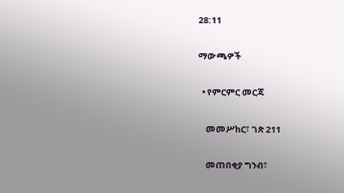28:11

ማውጫዎች

  • የምርምር መርጃ

    መመሥከር፣ ገጽ 211

    መጠበቂያ ግንብ፣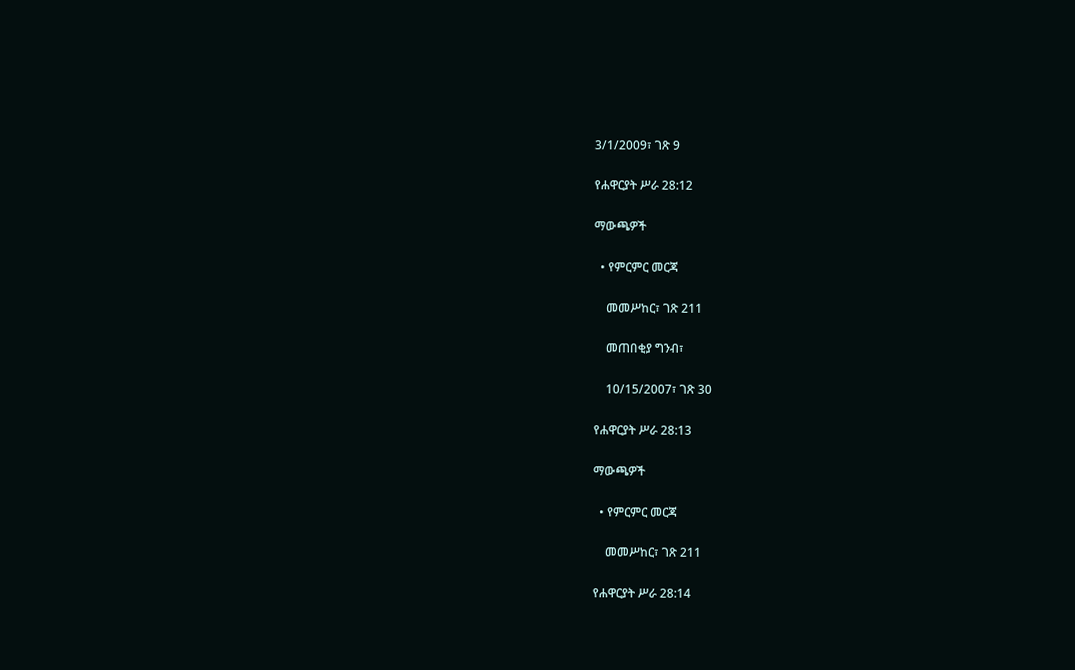3/1/2009፣ ገጽ 9

የሐዋርያት ሥራ 28:12

ማውጫዎች

  • የምርምር መርጃ

    መመሥከር፣ ገጽ 211

    መጠበቂያ ግንብ፣

    10/15/2007፣ ገጽ 30

የሐዋርያት ሥራ 28:13

ማውጫዎች

  • የምርምር መርጃ

    መመሥከር፣ ገጽ 211

የሐዋርያት ሥራ 28:14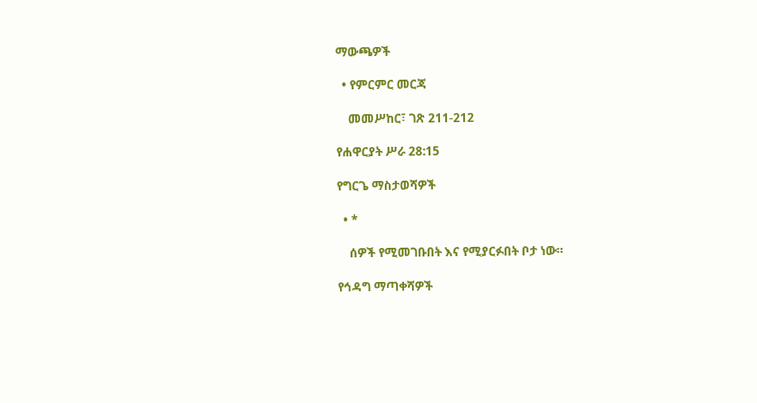ማውጫዎች

  • የምርምር መርጃ

    መመሥከር፣ ገጽ 211-212

የሐዋርያት ሥራ 28:15

የግርጌ ማስታወሻዎች

  • *

    ሰዎች የሚመገቡበት እና የሚያርፉበት ቦታ ነው።

የኅዳግ ማጣቀሻዎች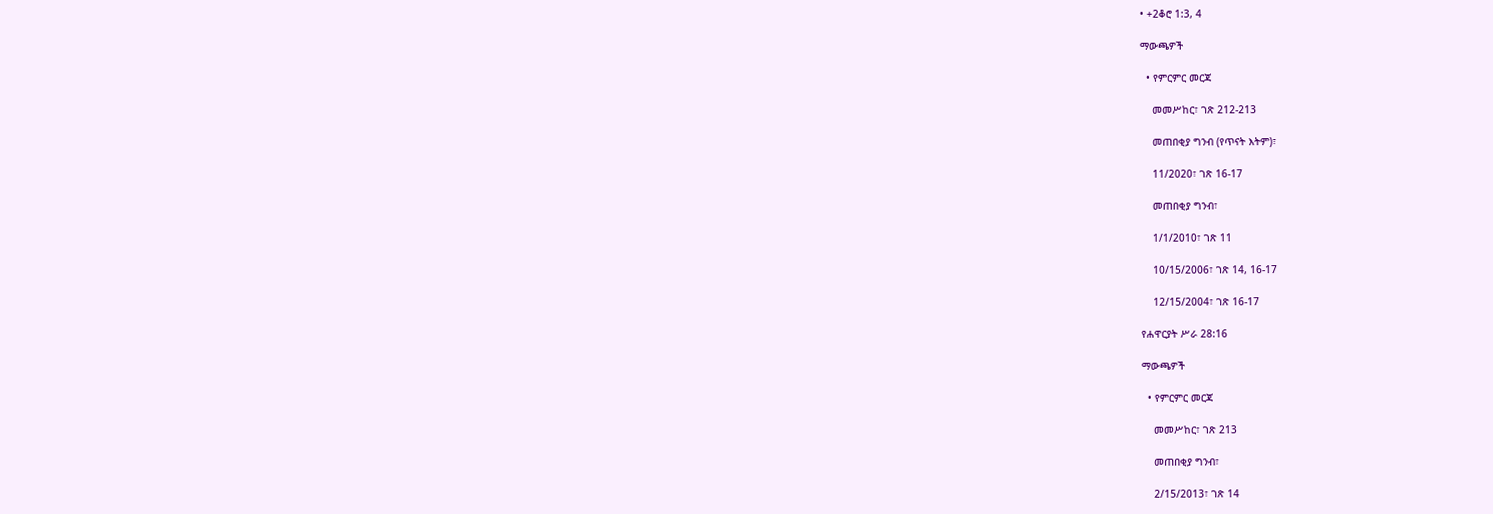• +2ቆሮ 1:3, 4

ማውጫዎች

  • የምርምር መርጃ

    መመሥከር፣ ገጽ 212-213

    መጠበቂያ ግንብ (የጥናት እትም)፣

    11/2020፣ ገጽ 16-17

    መጠበቂያ ግንብ፣

    1/1/2010፣ ገጽ 11

    10/15/2006፣ ገጽ 14, 16-17

    12/15/2004፣ ገጽ 16-17

የሐዋርያት ሥራ 28:16

ማውጫዎች

  • የምርምር መርጃ

    መመሥከር፣ ገጽ 213

    መጠበቂያ ግንብ፣

    2/15/2013፣ ገጽ 14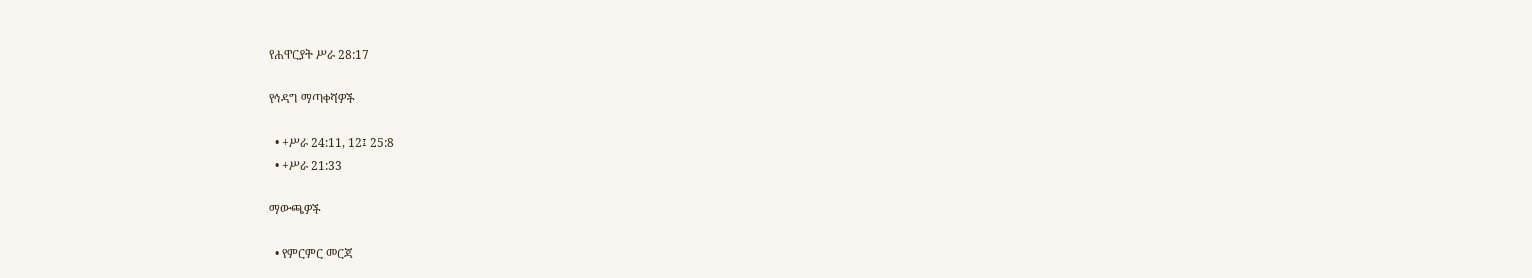የሐዋርያት ሥራ 28:17

የኅዳግ ማጣቀሻዎች

  • +ሥራ 24:11, 12፤ 25:8
  • +ሥራ 21:33

ማውጫዎች

  • የምርምር መርጃ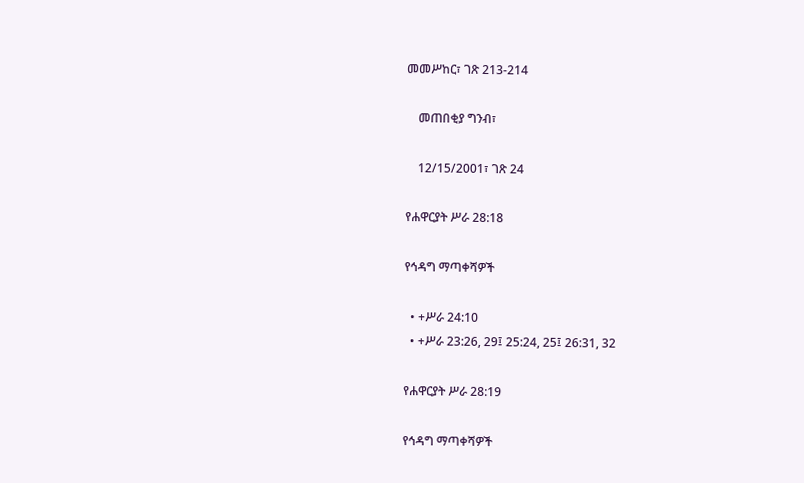መመሥከር፣ ገጽ 213-214

    መጠበቂያ ግንብ፣

    12/15/2001፣ ገጽ 24

የሐዋርያት ሥራ 28:18

የኅዳግ ማጣቀሻዎች

  • +ሥራ 24:10
  • +ሥራ 23:26, 29፤ 25:24, 25፤ 26:31, 32

የሐዋርያት ሥራ 28:19

የኅዳግ ማጣቀሻዎች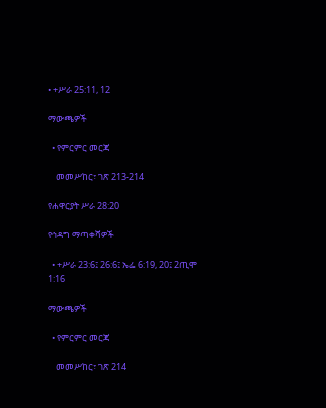• +ሥራ 25:11, 12

ማውጫዎች

  • የምርምር መርጃ

    መመሥከር፣ ገጽ 213-214

የሐዋርያት ሥራ 28:20

የኅዳግ ማጣቀሻዎች

  • +ሥራ 23:6፤ 26:6፤ ኤፌ 6:19, 20፤ 2ጢሞ 1:16

ማውጫዎች

  • የምርምር መርጃ

    መመሥከር፣ ገጽ 214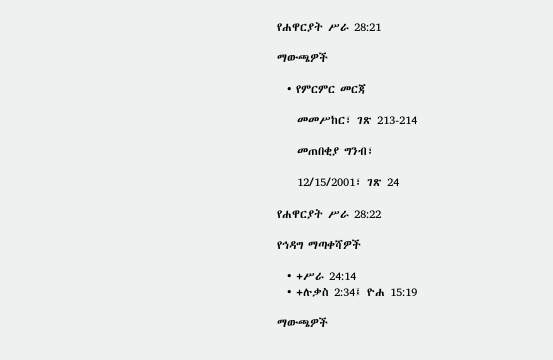የሐዋርያት ሥራ 28:21

ማውጫዎች

  • የምርምር መርጃ

    መመሥከር፣ ገጽ 213-214

    መጠበቂያ ግንብ፣

    12/15/2001፣ ገጽ 24

የሐዋርያት ሥራ 28:22

የኅዳግ ማጣቀሻዎች

  • +ሥራ 24:14
  • +ሉቃስ 2:34፤ ዮሐ 15:19

ማውጫዎች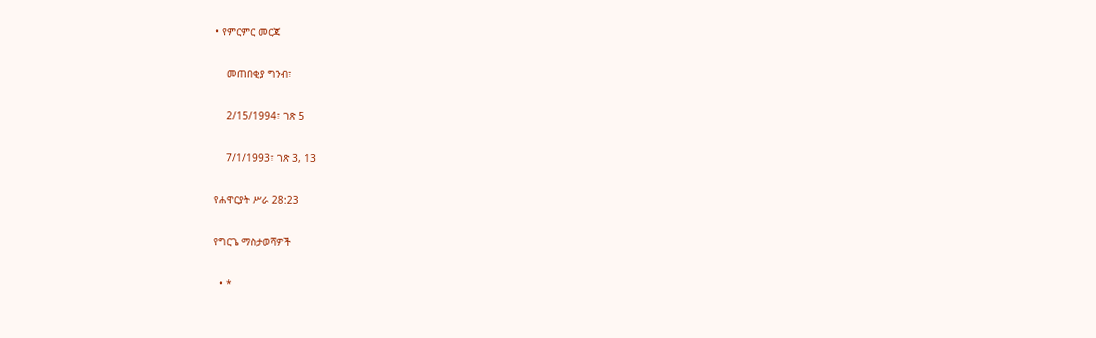• የምርምር መርጃ

    መጠበቂያ ግንብ፣

    2/15/1994፣ ገጽ 5

    7/1/1993፣ ገጽ 3, 13

የሐዋርያት ሥራ 28:23

የግርጌ ማስታወሻዎች

  • *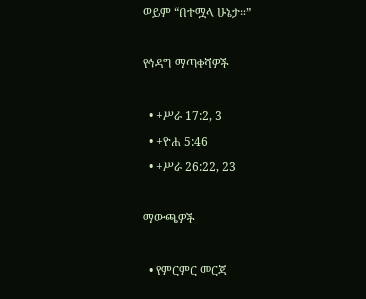ወይም “በተሟላ ሁኔታ።”

የኅዳግ ማጣቀሻዎች

  • +ሥራ 17:2, 3
  • +ዮሐ 5:46
  • +ሥራ 26:22, 23

ማውጫዎች

  • የምርምር መርጃ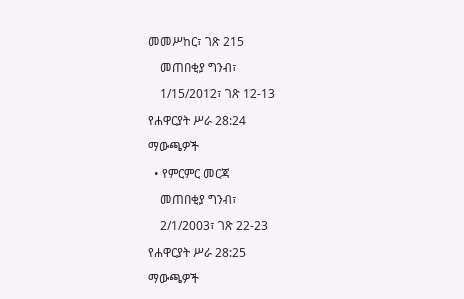መመሥከር፣ ገጽ 215

    መጠበቂያ ግንብ፣

    1/15/2012፣ ገጽ 12-13

የሐዋርያት ሥራ 28:24

ማውጫዎች

  • የምርምር መርጃ

    መጠበቂያ ግንብ፣

    2/1/2003፣ ገጽ 22-23

የሐዋርያት ሥራ 28:25

ማውጫዎች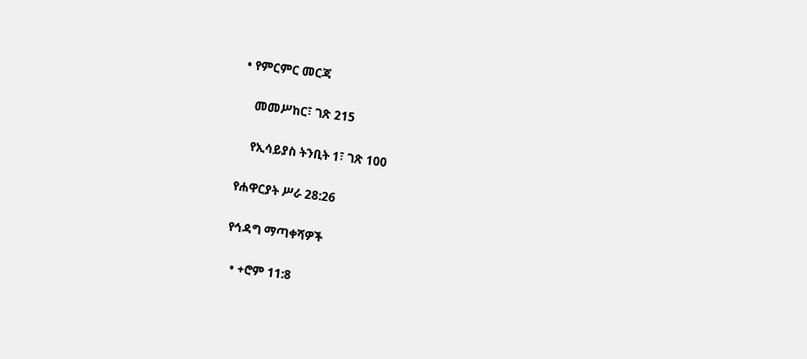• የምርምር መርጃ

    መመሥከር፣ ገጽ 215

    የኢሳይያስ ትንቢት 1፣ ገጽ 100

የሐዋርያት ሥራ 28:26

የኅዳግ ማጣቀሻዎች

  • +ሮም 11:8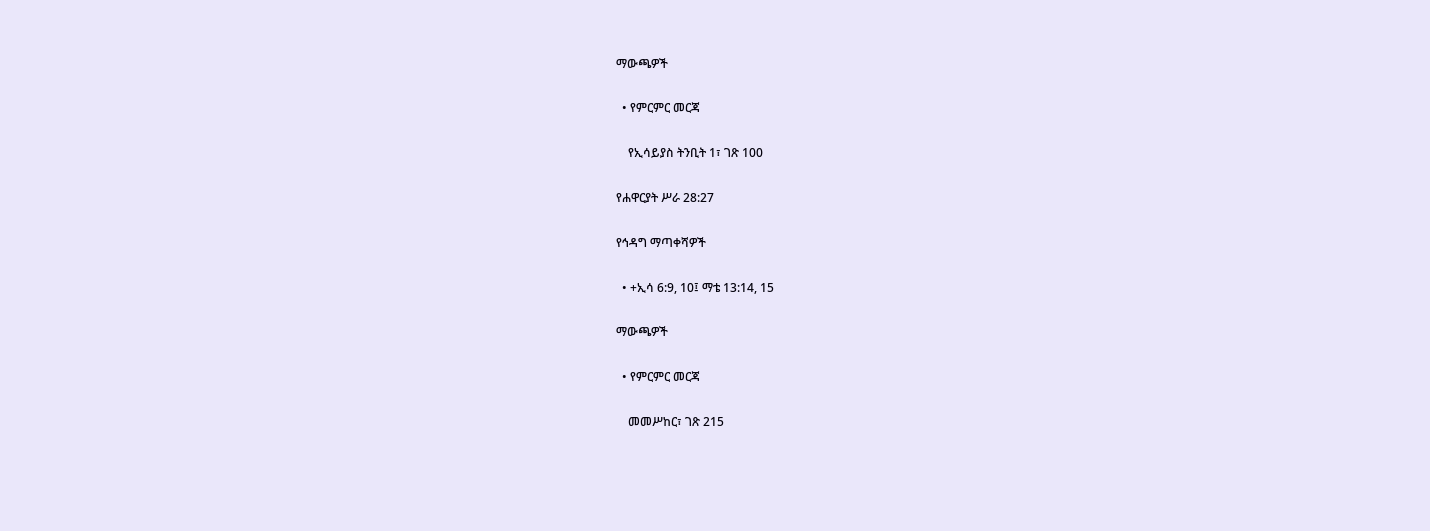ማውጫዎች

  • የምርምር መርጃ

    የኢሳይያስ ትንቢት 1፣ ገጽ 100

የሐዋርያት ሥራ 28:27

የኅዳግ ማጣቀሻዎች

  • +ኢሳ 6:9, 10፤ ማቴ 13:14, 15

ማውጫዎች

  • የምርምር መርጃ

    መመሥከር፣ ገጽ 215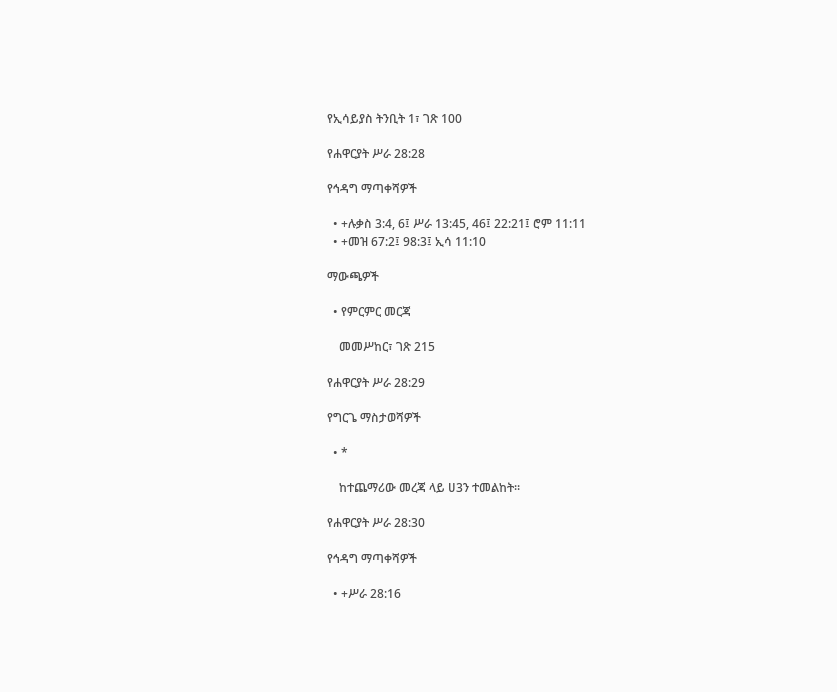የኢሳይያስ ትንቢት 1፣ ገጽ 100

የሐዋርያት ሥራ 28:28

የኅዳግ ማጣቀሻዎች

  • +ሉቃስ 3:4, 6፤ ሥራ 13:45, 46፤ 22:21፤ ሮም 11:11
  • +መዝ 67:2፤ 98:3፤ ኢሳ 11:10

ማውጫዎች

  • የምርምር መርጃ

    መመሥከር፣ ገጽ 215

የሐዋርያት ሥራ 28:29

የግርጌ ማስታወሻዎች

  • *

    ከተጨማሪው መረጃ ላይ ሀ3ን ተመልከት።

የሐዋርያት ሥራ 28:30

የኅዳግ ማጣቀሻዎች

  • +ሥራ 28:16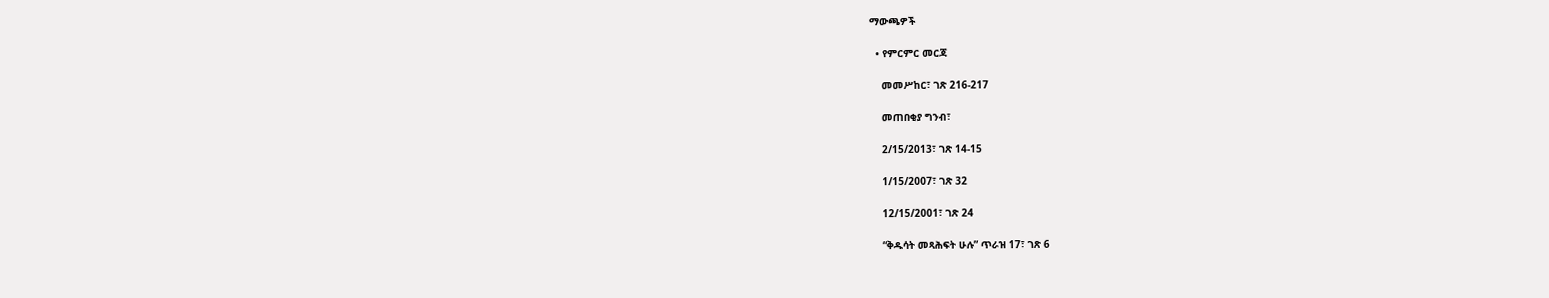ማውጫዎች

  • የምርምር መርጃ

    መመሥከር፣ ገጽ 216-217

    መጠበቂያ ግንብ፣

    2/15/2013፣ ገጽ 14-15

    1/15/2007፣ ገጽ 32

    12/15/2001፣ ገጽ 24

    “ቅዱሳት መጻሕፍት ሁሉ” ጥራዝ 17፣ ገጽ 6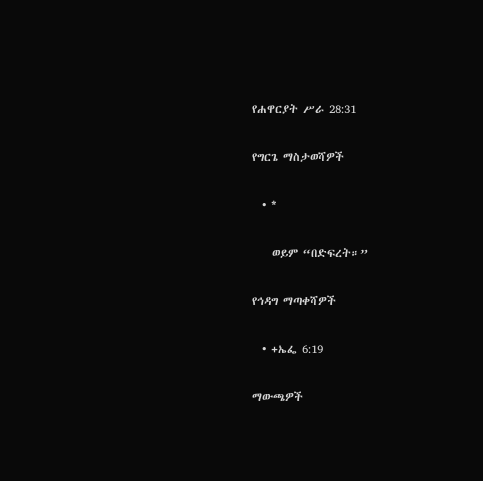የሐዋርያት ሥራ 28:31

የግርጌ ማስታወሻዎች

  • *

    ወይም “በድፍረት።”

የኅዳግ ማጣቀሻዎች

  • +ኤፌ 6:19

ማውጫዎች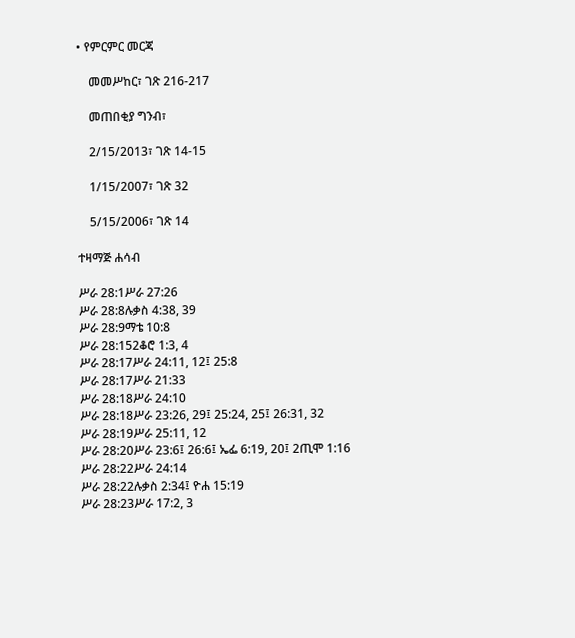• የምርምር መርጃ

    መመሥከር፣ ገጽ 216-217

    መጠበቂያ ግንብ፣

    2/15/2013፣ ገጽ 14-15

    1/15/2007፣ ገጽ 32

    5/15/2006፣ ገጽ 14

ተዛማጅ ሐሳብ

ሥራ 28:1ሥራ 27:26
ሥራ 28:8ሉቃስ 4:38, 39
ሥራ 28:9ማቴ 10:8
ሥራ 28:152ቆሮ 1:3, 4
ሥራ 28:17ሥራ 24:11, 12፤ 25:8
ሥራ 28:17ሥራ 21:33
ሥራ 28:18ሥራ 24:10
ሥራ 28:18ሥራ 23:26, 29፤ 25:24, 25፤ 26:31, 32
ሥራ 28:19ሥራ 25:11, 12
ሥራ 28:20ሥራ 23:6፤ 26:6፤ ኤፌ 6:19, 20፤ 2ጢሞ 1:16
ሥራ 28:22ሥራ 24:14
ሥራ 28:22ሉቃስ 2:34፤ ዮሐ 15:19
ሥራ 28:23ሥራ 17:2, 3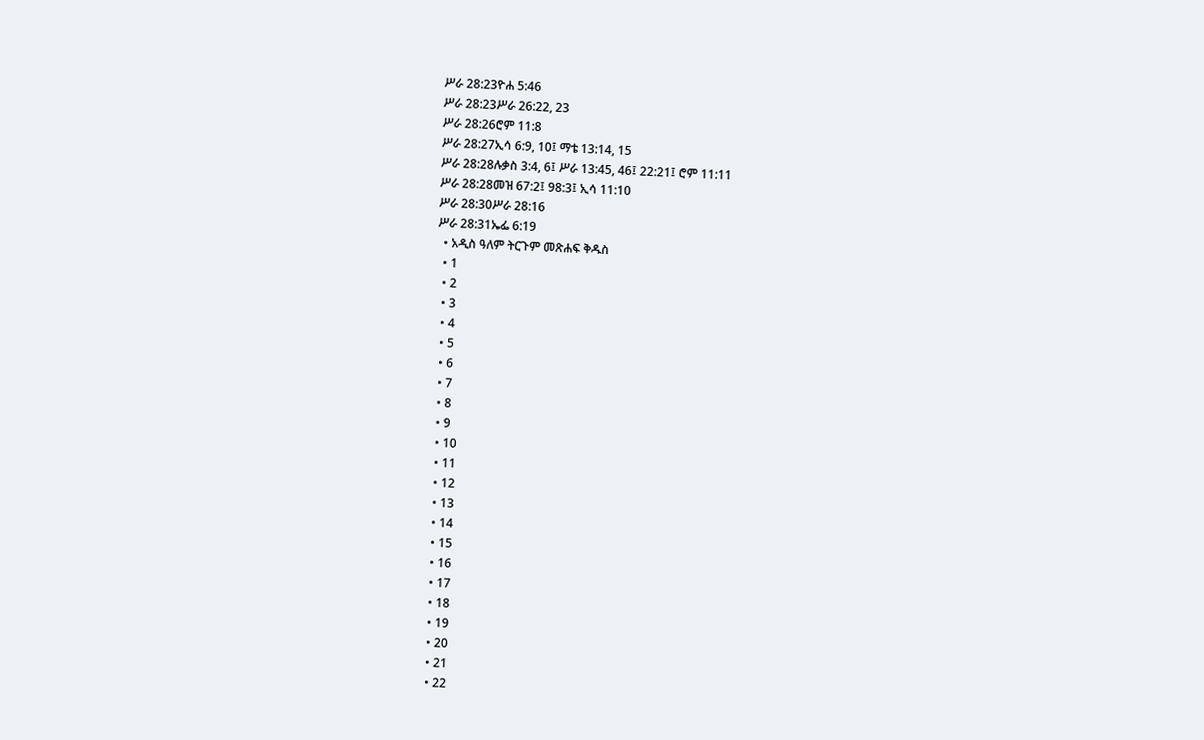ሥራ 28:23ዮሐ 5:46
ሥራ 28:23ሥራ 26:22, 23
ሥራ 28:26ሮም 11:8
ሥራ 28:27ኢሳ 6:9, 10፤ ማቴ 13:14, 15
ሥራ 28:28ሉቃስ 3:4, 6፤ ሥራ 13:45, 46፤ 22:21፤ ሮም 11:11
ሥራ 28:28መዝ 67:2፤ 98:3፤ ኢሳ 11:10
ሥራ 28:30ሥራ 28:16
ሥራ 28:31ኤፌ 6:19
  • አዲስ ዓለም ትርጉም መጽሐፍ ቅዱስ
  • 1
  • 2
  • 3
  • 4
  • 5
  • 6
  • 7
  • 8
  • 9
  • 10
  • 11
  • 12
  • 13
  • 14
  • 15
  • 16
  • 17
  • 18
  • 19
  • 20
  • 21
  • 22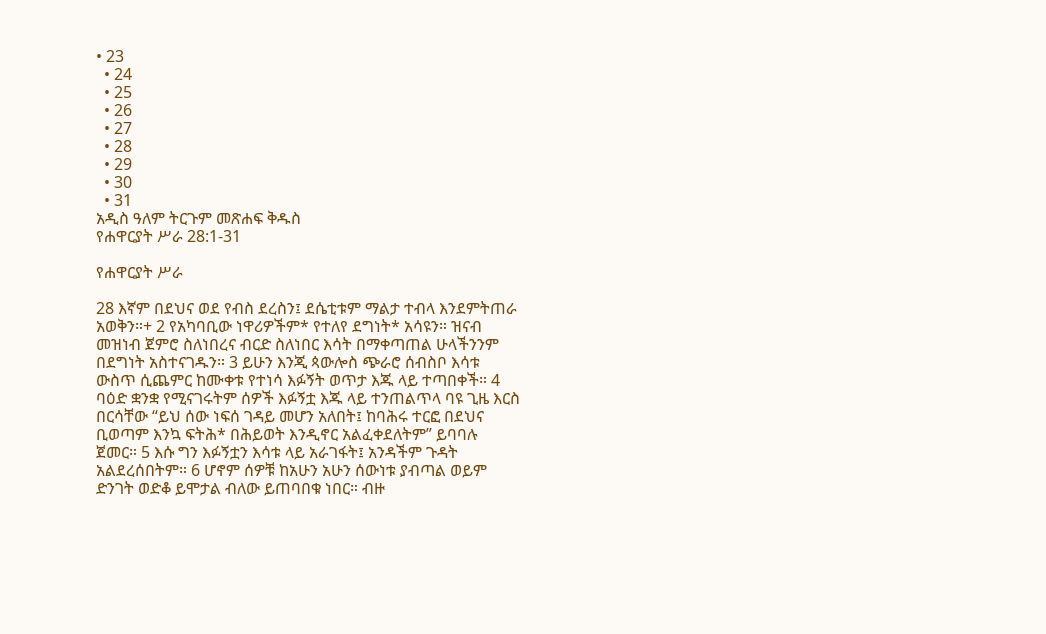• 23
  • 24
  • 25
  • 26
  • 27
  • 28
  • 29
  • 30
  • 31
አዲስ ዓለም ትርጉም መጽሐፍ ቅዱስ
የሐዋርያት ሥራ 28:1-31

የሐዋርያት ሥራ

28 እኛም በደህና ወደ የብስ ደረስን፤ ደሴቲቱም ማልታ ተብላ እንደምትጠራ አወቅን።+ 2 የአካባቢው ነዋሪዎችም* የተለየ ደግነት* አሳዩን። ዝናብ መዝነብ ጀምሮ ስለነበረና ብርድ ስለነበር እሳት በማቀጣጠል ሁላችንንም በደግነት አስተናገዱን። 3 ይሁን እንጂ ጳውሎስ ጭራሮ ሰብስቦ እሳቱ ውስጥ ሲጨምር ከሙቀቱ የተነሳ እፉኝት ወጥታ እጁ ላይ ተጣበቀች። 4 ባዕድ ቋንቋ የሚናገሩትም ሰዎች እፉኝቷ እጁ ላይ ተንጠልጥላ ባዩ ጊዜ እርስ በርሳቸው “ይህ ሰው ነፍሰ ገዳይ መሆን አለበት፤ ከባሕሩ ተርፎ በደህና ቢወጣም እንኳ ፍትሕ* በሕይወት እንዲኖር አልፈቀደለትም” ይባባሉ ጀመር። 5 እሱ ግን እፉኝቷን እሳቱ ላይ አራገፋት፤ አንዳችም ጉዳት አልደረሰበትም። 6 ሆኖም ሰዎቹ ከአሁን አሁን ሰውነቱ ያብጣል ወይም ድንገት ወድቆ ይሞታል ብለው ይጠባበቁ ነበር። ብዙ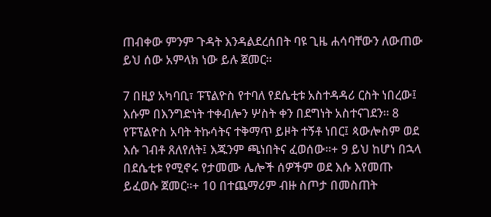ጠብቀው ምንም ጉዳት እንዳልደረሰበት ባዩ ጊዜ ሐሳባቸውን ለውጠው ይህ ሰው አምላክ ነው ይሉ ጀመር።

7 በዚያ አካባቢ፣ ፑፕልዮስ የተባለ የደሴቲቱ አስተዳዳሪ ርስት ነበረው፤ እሱም በእንግድነት ተቀብሎን ሦስት ቀን በደግነት አስተናገደን። 8 የፑፕልዮስ አባት ትኩሳትና ተቅማጥ ይዞት ተኝቶ ነበር፤ ጳውሎስም ወደ እሱ ገብቶ ጸለየለት፤ እጁንም ጫነበትና ፈወሰው።+ 9 ይህ ከሆነ በኋላ በደሴቲቱ የሚኖሩ የታመሙ ሌሎች ሰዎችም ወደ እሱ እየመጡ ይፈወሱ ጀመር።+ 10 በተጨማሪም ብዙ ስጦታ በመስጠት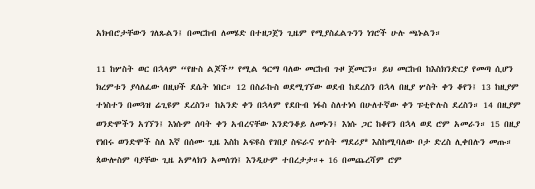አክብሮታቸውን ገለጹልን፤ በመርከብ ለመሄድ በተዘጋጀን ጊዜም የሚያስፈልጉንን ነገሮች ሁሉ ጫኑልን።

11 ከሦስት ወር በኋላም “የዙስ ልጆች” የሚል ዓርማ ባለው መርከብ ጉዞ ጀመርን። ይህ መርከብ ከእስክንድርያ የመጣ ሲሆን ክረምቱን ያሳለፈው በዚህች ደሴት ነበር። 12 በስራኩስ ወደሚገኘው ወደብ ከደረስን በኋላ በዚያ ሦስት ቀን ቆየን፤ 13 ከዚያም ተነስተን በመጓዝ ሬጊዩም ደረስን። ከአንድ ቀን በኋላም የደቡብ ነፋስ ስለተነሳ በሁለተኛው ቀን ፑቲዮሉስ ደረስን። 14 በዚያም ወንድሞችን አገኘን፤ እነሱም ሰባት ቀን አብረናቸው እንድንቆይ ለመኑን፤ እነሱ ጋር ከቆየን በኋላ ወደ ሮም አመራን። 15 በዚያ የነበሩ ወንድሞች ስለ እኛ በሰሙ ጊዜ እስከ አፍዩስ የገበያ ስፍራና ሦስት ማደሪያ* እስከሚባለው ቦታ ድረስ ሊቀበሉን መጡ። ጳውሎስም ባያቸው ጊዜ አምላክን አመሰገነ፤ እንዲሁም ተበረታታ።+ 16 በመጨረሻም ሮም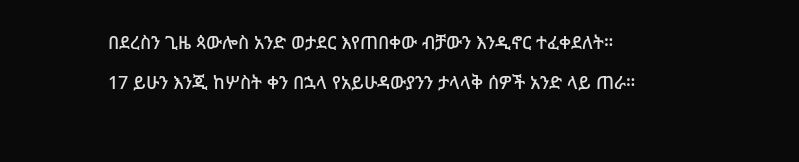በደረስን ጊዜ ጳውሎስ አንድ ወታደር እየጠበቀው ብቻውን እንዲኖር ተፈቀደለት።

17 ይሁን እንጂ ከሦስት ቀን በኋላ የአይሁዳውያንን ታላላቅ ሰዎች አንድ ላይ ጠራ።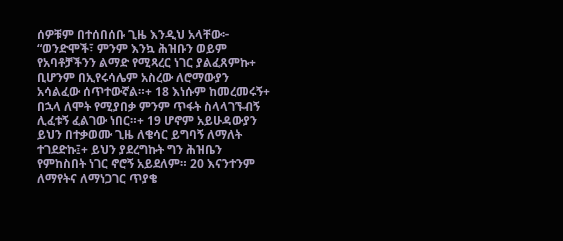ሰዎቹም በተሰበሰቡ ጊዜ እንዲህ አላቸው፦ “ወንድሞች፣ ምንም እንኳ ሕዝቡን ወይም የአባቶቻችንን ልማድ የሚጻረር ነገር ያልፈጸምኩ+ ቢሆንም በኢየሩሳሌም አስረው ለሮማውያን አሳልፈው ሰጥተውኛል።+ 18 እነሱም ከመረመሩኝ+ በኋላ ለሞት የሚያበቃ ምንም ጥፋት ስላላገኙብኝ ሊፈቱኝ ፈልገው ነበር።+ 19 ሆኖም አይሁዳውያን ይህን በተቃወሙ ጊዜ ለቄሳር ይግባኝ ለማለት ተገደድኩ፤+ ይህን ያደረግኩት ግን ሕዝቤን የምከስበት ነገር ኖሮኝ አይደለም። 20 እናንተንም ለማየትና ለማነጋገር ጥያቄ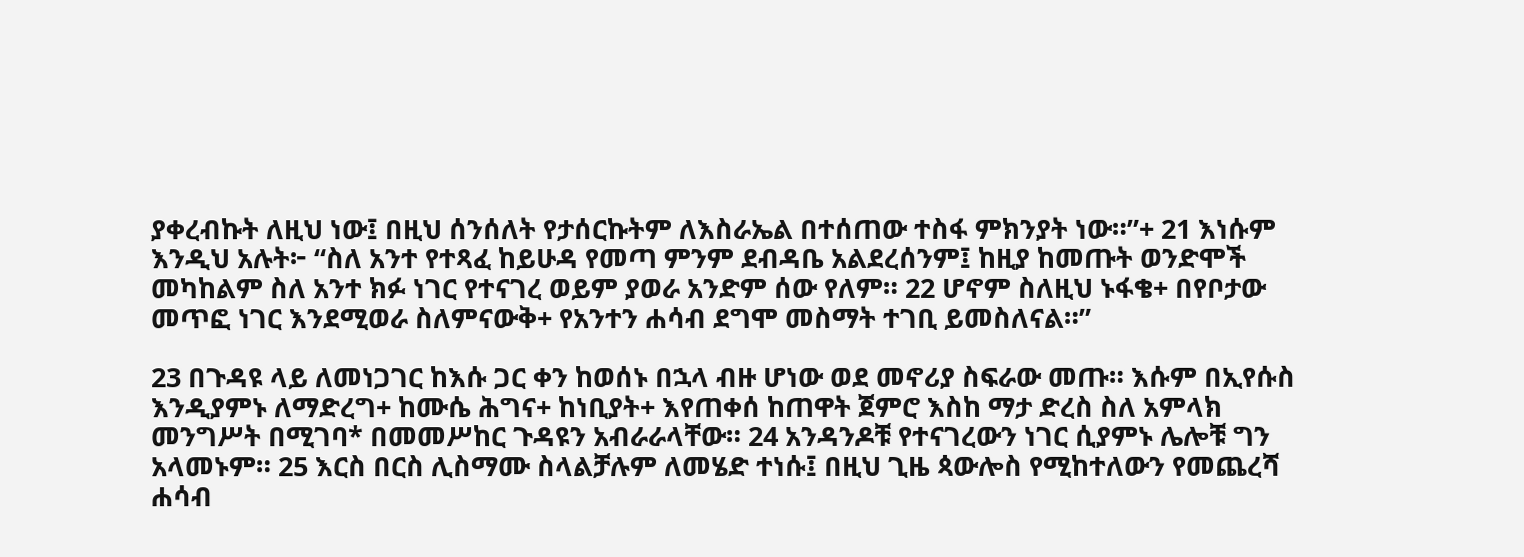ያቀረብኩት ለዚህ ነው፤ በዚህ ሰንሰለት የታሰርኩትም ለእስራኤል በተሰጠው ተስፋ ምክንያት ነው።”+ 21 እነሱም እንዲህ አሉት፦ “ስለ አንተ የተጻፈ ከይሁዳ የመጣ ምንም ደብዳቤ አልደረሰንም፤ ከዚያ ከመጡት ወንድሞች መካከልም ስለ አንተ ክፉ ነገር የተናገረ ወይም ያወራ አንድም ሰው የለም። 22 ሆኖም ስለዚህ ኑፋቄ+ በየቦታው መጥፎ ነገር እንደሚወራ ስለምናውቅ+ የአንተን ሐሳብ ደግሞ መስማት ተገቢ ይመስለናል።”

23 በጉዳዩ ላይ ለመነጋገር ከእሱ ጋር ቀን ከወሰኑ በኋላ ብዙ ሆነው ወደ መኖሪያ ስፍራው መጡ። እሱም በኢየሱስ እንዲያምኑ ለማድረግ+ ከሙሴ ሕግና+ ከነቢያት+ እየጠቀሰ ከጠዋት ጀምሮ እስከ ማታ ድረስ ስለ አምላክ መንግሥት በሚገባ* በመመሥከር ጉዳዩን አብራራላቸው። 24 አንዳንዶቹ የተናገረውን ነገር ሲያምኑ ሌሎቹ ግን አላመኑም። 25 እርስ በርስ ሊስማሙ ስላልቻሉም ለመሄድ ተነሱ፤ በዚህ ጊዜ ጳውሎስ የሚከተለውን የመጨረሻ ሐሳብ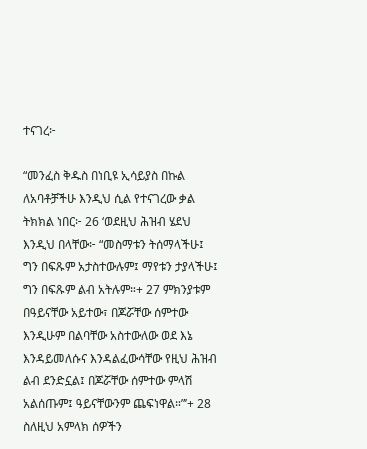ተናገረ፦

“መንፈስ ቅዱስ በነቢዩ ኢሳይያስ በኩል ለአባቶቻችሁ እንዲህ ሲል የተናገረው ቃል ትክክል ነበር፦ 26 ‘ወደዚህ ሕዝብ ሄደህ እንዲህ በላቸው፦ “መስማቱን ትሰማላችሁ፤ ግን በፍጹም አታስተውሉም፤ ማየቱን ታያላችሁ፤ ግን በፍጹም ልብ አትሉም።+ 27 ምክንያቱም በዓይናቸው አይተው፣ በጆሯቸው ሰምተው እንዲሁም በልባቸው አስተውለው ወደ እኔ እንዳይመለሱና እንዳልፈውሳቸው የዚህ ሕዝብ ልብ ደንድኗል፤ በጆሯቸው ሰምተው ምላሽ አልሰጡም፤ ዓይናቸውንም ጨፍነዋል።”’+ 28 ስለዚህ አምላክ ሰዎችን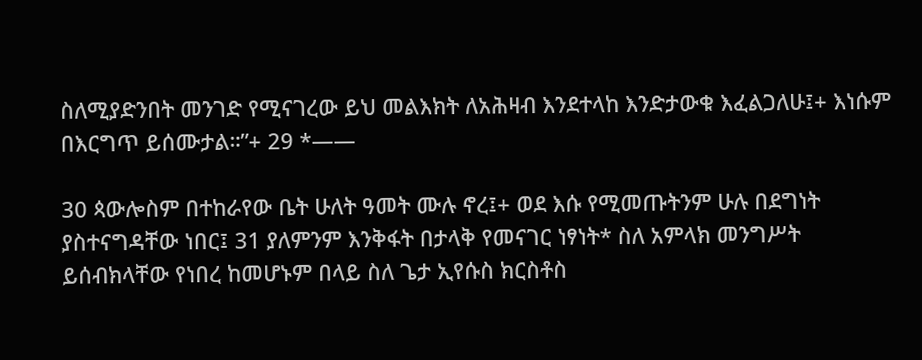ስለሚያድንበት መንገድ የሚናገረው ይህ መልእክት ለአሕዛብ እንደተላከ እንድታውቁ እፈልጋለሁ፤+ እነሱም በእርግጥ ይሰሙታል።”+ 29 *——

30 ጳውሎስም በተከራየው ቤት ሁለት ዓመት ሙሉ ኖረ፤+ ወደ እሱ የሚመጡትንም ሁሉ በደግነት ያስተናግዳቸው ነበር፤ 31 ያለምንም እንቅፋት በታላቅ የመናገር ነፃነት* ስለ አምላክ መንግሥት ይሰብክላቸው የነበረ ከመሆኑም በላይ ስለ ጌታ ኢየሱስ ክርስቶስ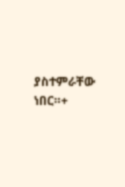ያስተምራቸው ነበር።+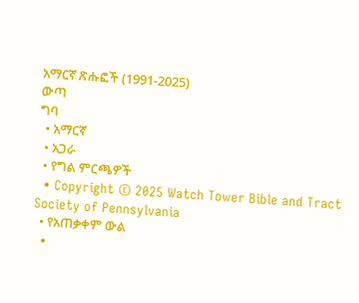አማርኛ ጽሑፎች (1991-2025)
ውጣ
ግባ
  • አማርኛ
  • አጋራ
  • የግል ምርጫዎች
  • Copyright © 2025 Watch Tower Bible and Tract Society of Pennsylvania
  • የአጠቃቀም ውል
  •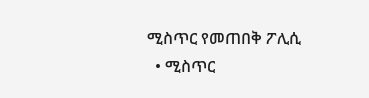ሚስጥር የመጠበቅ ፖሊሲ
  • ሚስጥር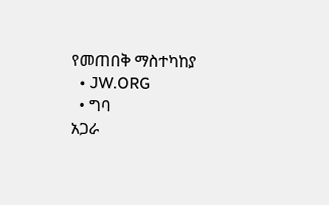የመጠበቅ ማስተካከያ
  • JW.ORG
  • ግባ
አጋራ